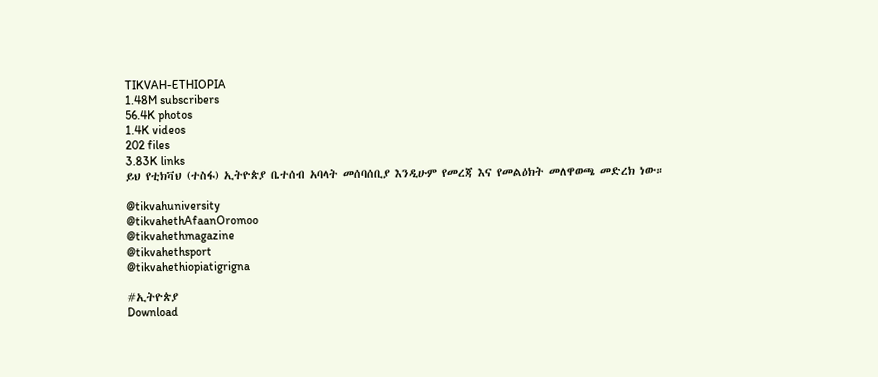TIKVAH-ETHIOPIA
1.48M subscribers
56.4K photos
1.4K videos
202 files
3.83K links
ይህ የቲክቫህ (ተስፋ) ኢትዮጵያ ቤተሰብ አባላት መሰባሰቢያ እንዲሁም የመረጃ እና የመልዕክት መለዋወጫ መድረክ ነው።

@tikvahuniversity
@tikvahethAfaanOromoo
@tikvahethmagazine
@tikvahethsport
@tikvahethiopiatigrigna

#ኢትዮጵያ
Download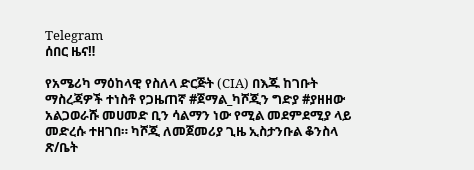Telegram
ሰበር ዜና‼

የአሜሪካ ማዕከላዊ የስለላ ድርጅት (CIA) በእጁ ከገቡት ማስረጃዎች ተነስቶ የጋዜጠኛ #ጀማል_ካሾጂን ግድያ #ያዘዘው አልጋወራሹ መሀመድ ቢን ሳልማን ነው የሚል መደምደሚያ ላይ መድረሱ ተዘገበ። ካሾጂ ለመጀመሪያ ጊዜ ኢስታንቡል ቆንስላ ጽ/ቤት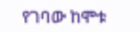የገባው ከሞቱ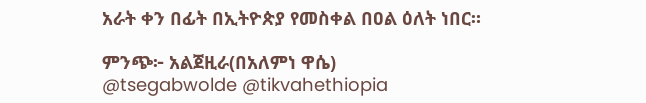አራት ቀን በፊት በኢትዮጵያ የመስቀል በዐል ዕለት ነበር።

ምንጭ፦ አልጀዚራ(በአለምነ ዋሴ)
@tsegabwolde @tikvahethiopia